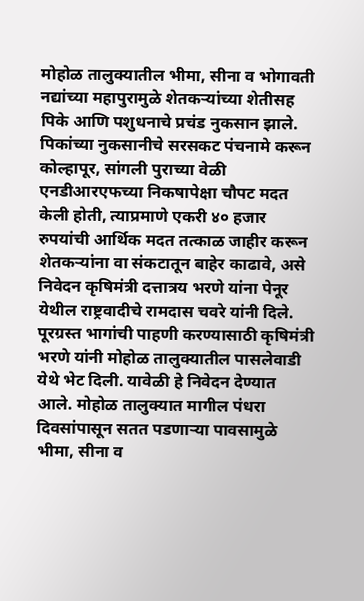मोहोळ तालुक्यातील भीमा, सीना व भोगावती नद्यांच्या महापुरामुळे शेतकऱ्यांच्या शेतीसह पिके आणि पशुधनाचे प्रचंड नुकसान झाले. पिकांच्या नुकसानीचे सरसकट पंचनामे करून कोल्हापूर, सांगली पुराच्या वेळी एनडीआरएफच्या निकषापेक्षा चौपट मदत केली होती, त्याप्रमाणे एकरी ४० हजार रुपयांची आर्थिक मदत तत्काळ जाहीर करून शेतकऱ्यांना वा संकटातून बाहेर काढावे, असे निवेदन कृषिमंत्री दत्तात्रय भरणे यांना पेनूर येथील राष्ट्रवादीचे रामदास चवरे यांनी दिले.
पूरग्रस्त भागांची पाहणी करण्यासाठी कृषिमंत्री भरणे यांनी मोहोळ तालुक्यातील पासलेवाडी येथे भेट दिली. यावेळी हे निवेदन देण्यात आले. मोहोळ तालुक्यात मागील पंधरा दिवसांपासून सतत पडणाऱ्या पावसामुळे भीमा, सीना व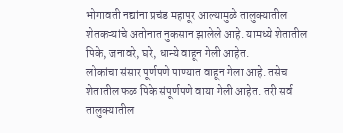भोगावती नद्यांना प्रचंड महापूर आल्यामुळे तालुक्यातील शेतकऱ्यांचे अतोनात नुकसान झालेले आहे. यामध्ये शेतातील पिके, जनावरे, घरे, धान्ये वाहून गेली आहेत.
लोकांचा संसार पूर्णपणे पाण्यात वाहून गेला आहे. तसेच शेतातील फळ पिके संपूर्णपणे वाया गेली आहेत. तरी सर्व तालुक्यातील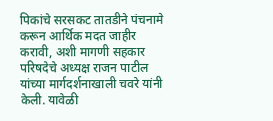पिकांचे सरसकट तातडीने पंचनामे करून आर्थिक मदत जाहीर करावी, अशी मागणी सहकार परिषदेचे अध्यक्ष राजन पाटील यांच्या मार्गदर्शनाखाली चवरे यांनी केली. यावेळी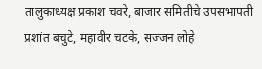तालुकाध्यक्ष प्रकाश चवरे, बाजार समितीचे उपसभापती प्रशांत बचुटे, महावीर चटके, सज्जन लोहे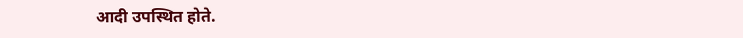आदी उपस्थित होते.